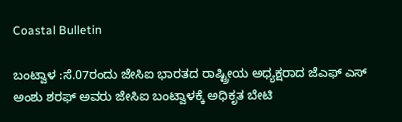Coastal Bulletin

ಬಂಟ್ವಾಳ :ಸೆ.07ರಂದು ಜೇಸಿಐ ಭಾರತದ ರಾಷ್ಟ್ರೀಯ ಅಧ್ಯಕ್ಷರಾದ ಜೆಎಫ್ ಎಸ್ ಅಂಶು ಶರಫ್ ಅವರು ಜೇಸಿಐ ಬಂಟ್ವಾಳಕ್ಕೆ ಅಧಿಕೃತ ಬೇಟಿ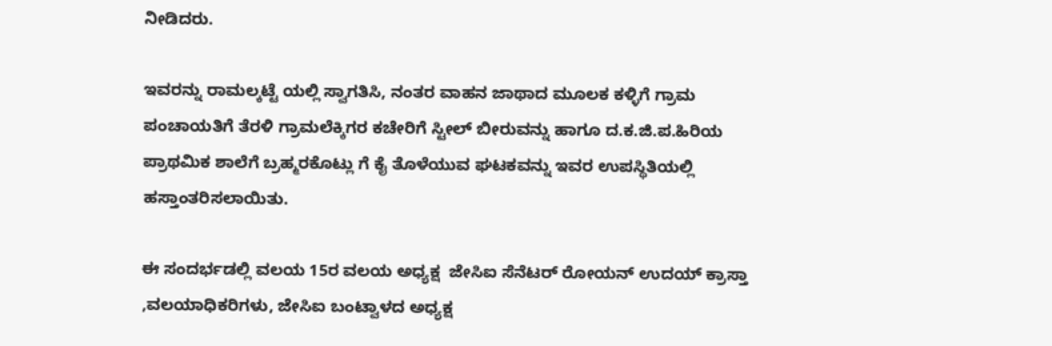ನೀಡಿದರು.

ಇವರನ್ನು ರಾಮಲ್ಕಟ್ಟೆ ಯಲ್ಲಿ ಸ್ವಾಗತಿಸಿ, ನಂತರ ವಾಹನ ಜಾಥಾದ ಮೂಲಕ ಕಳ್ಳಿಗೆ ಗ್ರಾಮ ಪಂಚಾಯತಿಗೆ ತೆರಳಿ ಗ್ರಾಮಲೆಕ್ಕಿಗರ ಕಚೇರಿಗೆ ಸ್ಟೀಲ್ ಬೀರುವನ್ನು ಹಾಗೂ ದ.ಕ.ಜಿ.ಪ.ಹಿರಿಯ ಪ್ರಾಥಮಿಕ ಶಾಲೆಗೆ ಬ್ರಹ್ಮರಕೊಟ್ಲು ಗೆ ಕೈ ತೊಳೆಯುವ ಘಟಕವನ್ನು ಇವರ ಉಪಸ್ಥಿತಿಯಲ್ಲಿ ಹಸ್ತಾಂತರಿಸಲಾಯಿತು.

ಈ ಸಂದರ್ಭಡಲ್ಲಿ ವಲಯ 15ರ ವಲಯ ಅಧ್ಯಕ್ಷ  ಜೇಸಿಐ ಸೆನೆಟರ್ ರೋಯನ್ ಉದಯ್ ಕ್ರಾಸ್ತಾ ,ವಲಯಾಧಿಕರಿಗಳು, ಜೇಸಿಐ ಬಂಟ್ವಾಳದ ಅಧ್ಯಕ್ಷ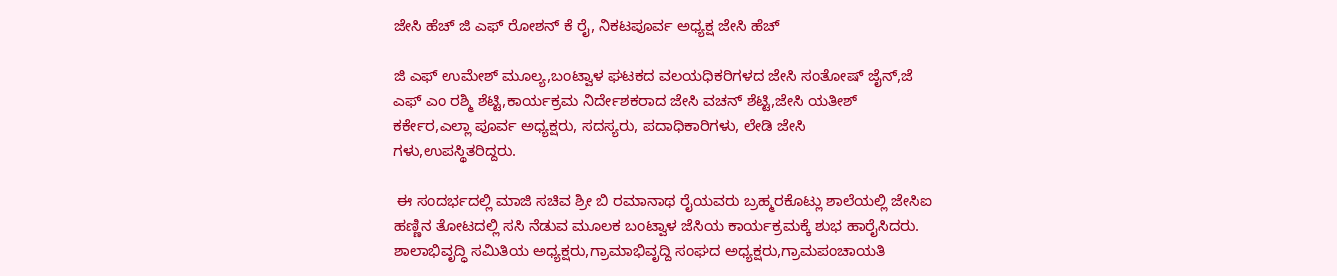ಜೇಸಿ ಹೆಚ್ ಜಿ ಎಫ್ ರೋಶನ್ ಕೆ ರೈ, ನಿಕಟಪೂರ್ವ ಅಧ್ಯಕ್ಷ ಜೇಸಿ ಹೆಚ್

ಜಿ ಎಫ್ ಉಮೇಶ್ ಮೂಲ್ಯ,ಬಂಟ್ವಾಳ ಘಟಕದ ವಲಯಧಿಕರಿಗಳದ ಜೇಸಿ ಸಂತೋಷ್ ಜೈನ್,ಜೆ ಎಫ್ ಎಂ ರಶ್ಮಿ ಶೆಟ್ಟಿ,ಕಾರ್ಯಕ್ರಮ ನಿರ್ದೇಶಕರಾದ ಜೇಸಿ ವಚನ್ ಶೆಟ್ಟಿ,ಜೇಸಿ ಯತೀಶ್ ಕರ್ಕೇರ,ಎಲ್ಲಾ ಪೂರ್ವ ಅಧ್ಯಕ್ಷರು, ಸದಸ್ಯರು, ಪದಾಧಿಕಾರಿಗಳು, ಲೇಡಿ ಜೇಸಿ ಗಳು,ಉಪಸ್ಥಿತರಿದ್ದರು.

 ಈ ಸಂದರ್ಭದಲ್ಲಿ ಮಾಜಿ ಸಚಿವ ಶ್ರೀ ಬಿ ರಮಾನಾಥ ರೈಯವರು ಬ್ರಹ್ಮರಕೊಟ್ಲು ಶಾಲೆಯಲ್ಲಿ ಜೇಸಿಐ ಹಣ್ಣಿನ ತೋಟದಲ್ಲಿ ಸಸಿ ನೆಡುವ ಮೂಲಕ ಬಂಟ್ವಾಳ ಜೆಸಿಯ ಕಾರ್ಯಕ್ರಮಕ್ಕೆ ಶುಭ ಹಾರೈಸಿದರು. ಶಾಲಾಭಿವೃದ್ಧಿ ಸಮಿತಿಯ ಅಧ್ಯಕ್ಷರು,ಗ್ರಾಮಾಭಿವೃದ್ದಿ ಸಂಘದ ಅಧ್ಯಕ್ಷರು,ಗ್ರಾಮಪಂಚಾಯತಿ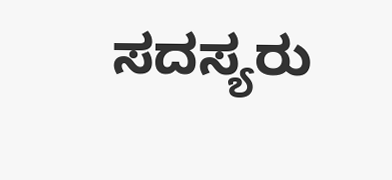ಸದಸ್ಯರು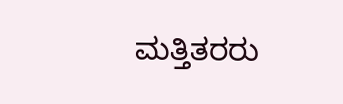ಮತ್ತಿತರರು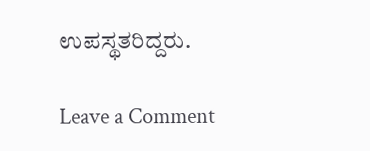ಉಪಸ್ಥತರಿದ್ದರು.

Leave a Comment